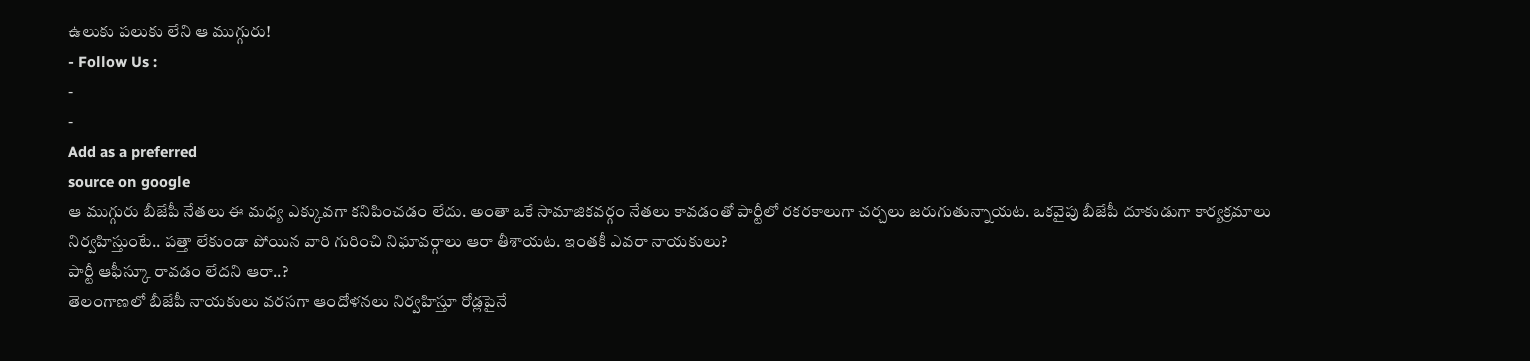ఉలుకు పలుకు లేని ఆ ముగ్గురు!
- Follow Us :
-
-
Add as a preferred
source on google
ఆ ముగ్గురు బీజేపీ నేతలు ఈ మధ్య ఎక్కువగా కనిపించడం లేదు. అంతా ఒకే సామాజికవర్గం నేతలు కావడంతో పార్టీలో రకరకాలుగా చర్చలు జరుగుతున్నాయట. ఒకవైపు బీజేపీ దూకుడుగా కార్యక్రమాలు నిర్వహిస్తుంటే.. పత్తా లేకుండా పోయిన వారి గురించి నిఘావర్గాలు ఆరా తీశాయట. ఇంతకీ ఎవరా నాయకులు?
పార్టీ ఆఫీస్కూ రావడం లేదని ఆరా..?
తెలంగాణలో బీజేపీ నాయకులు వరసగా ఆందోళనలు నిర్వహిస్తూ రోడ్లపైనే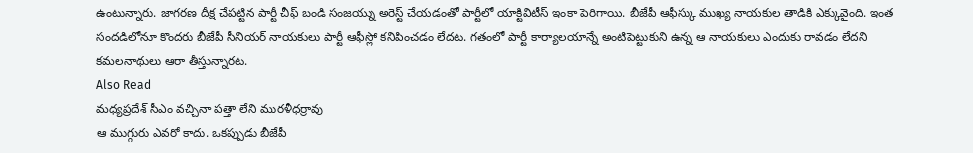ఉంటున్నారు. జాగరణ దీక్ష చేపట్టిన పార్టీ చీఫ్ బండి సంజయ్ను అరెస్ట్ చేయడంతో పార్టీలో యాక్టివిటీస్ ఇంకా పెరిగాయి. బీజేపీ ఆఫీస్కు ముఖ్య నాయకుల తాడికి ఎక్కువైంది. ఇంత సందడిలోనూ కొందరు బీజేపీ సీనియర్ నాయకులు పార్టీ ఆఫీస్లో కనిపించడం లేదట. గతంలో పార్టీ కార్యాలయాన్నే అంటిపెట్టుకుని ఉన్న ఆ నాయకులు ఎందుకు రావడం లేదని కమలనాథులు ఆరా తీస్తున్నారట.
Also Read
మధ్యప్రదేశ్ సీఎం వచ్చినా పత్తా లేని మురళీధర్రావు
ఆ ముగ్గురు ఎవరో కాదు. ఒకప్పుడు బీజేపీ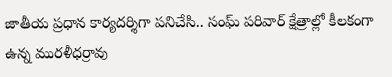జాతీయ ప్రధాన కార్యదర్శిగా పనిచేసి.. సంఘ్ పరివార్ క్షేత్రాల్లో కీలకంగా ఉన్న మురళీధర్రావు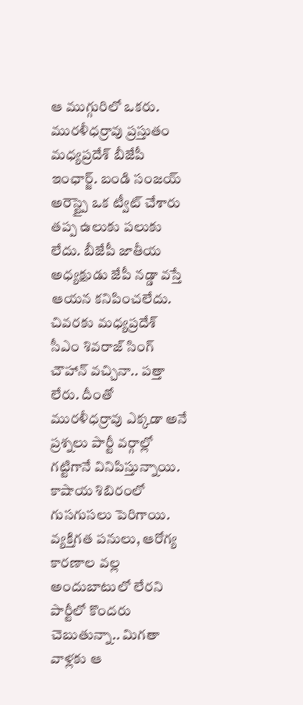ఆ ముగ్గురిలో ఒకరు. మురళీధర్రావు ప్రస్తుతం మధ్యప్రదేశ్ బీజేపీ ఇంఛార్జ్. బండి సంజయ్ అరెస్ట్పై ఒక ట్వీట్ చేశారు తప్ప ఉలుకు పలుకు లేదు. బీజేపీ జాతీయ అధ్యక్షుడు జేపీ నడ్డా వస్తే ఆయన కనిపించలేదు. చివరకు మధ్యప్రదేశ్ సీఎం శివరాజ్ సింగ్ చౌహాన్ వచ్చినా.. పత్తా లేరు. దీంతో మురళీధర్రావు ఎక్కడా అనే ప్రశ్నలు పార్టీ వర్గాల్లో గట్టిగానే వినిపిస్తున్నాయి. కాషాయ శిబిరంలో గుసగుసలు పెరిగాయి. వ్యక్తిగత పనులు, ఆరోగ్య కారణాల వల్ల అందుబాటులో లేరని పార్టీలో కొందరు చెబుతున్నా.. మిగతా వాళ్లకు ఆ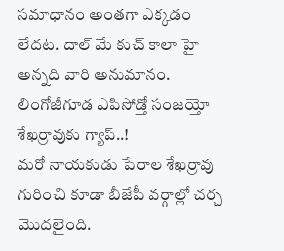సమాధానం అంతగా ఎక్కడం లేదట. దాల్ మే కుచ్ కాలా హై అన్నది వారి అనుమానం.
లింగోజీగూడ ఎపిసోడ్తో సంజయ్తో శేఖర్రావుకు గ్యాప్..!
మరో నాయకుడు పేరాల శేఖర్రావు గురించి కూడా బీజేపీ వర్గాల్లో చర్చ మొదలైంది.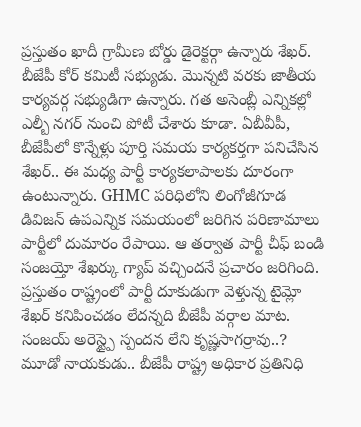ప్రస్తుతం ఖాదీ గ్రామీణ బోర్డు డైరెక్టర్గా ఉన్నారు శేఖర్. బీజేపీ కోర్ కమిటీ సభ్యుడు. మొన్నటి వరకు జాతీయ కార్యవర్గ సభ్యుడిగా ఉన్నారు. గత అసెంబ్లీ ఎన్నికల్లో ఎల్బీ నగర్ నుంచి పోటీ చేశారు కూడా. ఏబీవీపీ, బీజేపీలో కొన్నేళ్లు పూర్తి సమయ కార్యకర్తగా పనిచేసిన శేఖర్.. ఈ మధ్య పార్టీ కార్యకలాపాలకు దూరంగా ఉంటున్నారు. GHMC పరిధిలోని లింగోజీగూడ డివిజన్ ఉపఎన్నిక సమయంలో జరిగిన పరిణామాలు పార్టీలో దుమారం రేపాయి. ఆ తర్వాత పార్టీ చీఫ్ బండి సంజయ్తో శేఖర్కు గ్యాప్ వచ్చిందనే ప్రచారం జరిగింది. ప్రస్తుతం రాష్ట్రంలో పార్టీ దూకుడుగా వెళ్తున్న టైమ్లో శేఖర్ కనిపించడం లేదన్నది బీజేపీ వర్గాల మాట.
సంజయ్ అరెస్ట్పై స్పందన లేని కృష్ణసాగర్రావు..?
మూడో నాయకుడు.. బీజేపీ రాష్ట్ర అధికార ప్రతినిధి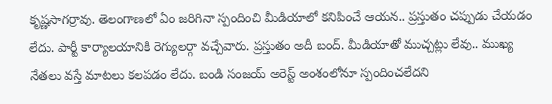కృష్ణసాగర్రావు. తెలంగాణలో ఏం జరిగినా స్పందించి మీడియాలో కనిపించే ఆయన.. ప్రస్తుతం చప్పుడు చేయడం లేదు. పార్టీ కార్యాలయానికి రెగ్యులర్గా వచ్చేవారు. ప్రస్తుతం అదీ బంద్. మీడియాతో ముచ్చట్లు లేవు.. ముఖ్య నేతలు వస్తే మాటలు కలపడం లేదు. బండి సంజయ్ అరెస్ట్ అంశంలోనూ స్పందించలేదని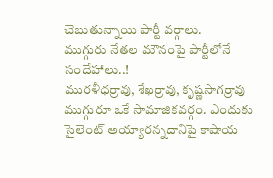చెబుతున్నాయి పార్టీ వర్గాలు.
ముగ్గురు నేతల మౌనంపై పార్టీలోనే సందేహాలు..!
మురళీధర్రావు, శేఖర్రావు, కృష్ణసాగర్రావు ముగ్గురూ ఒకే సామాజికవర్గం. ఎందుకు సైలెంట్ అయ్యారన్నదానిపై కాషాయ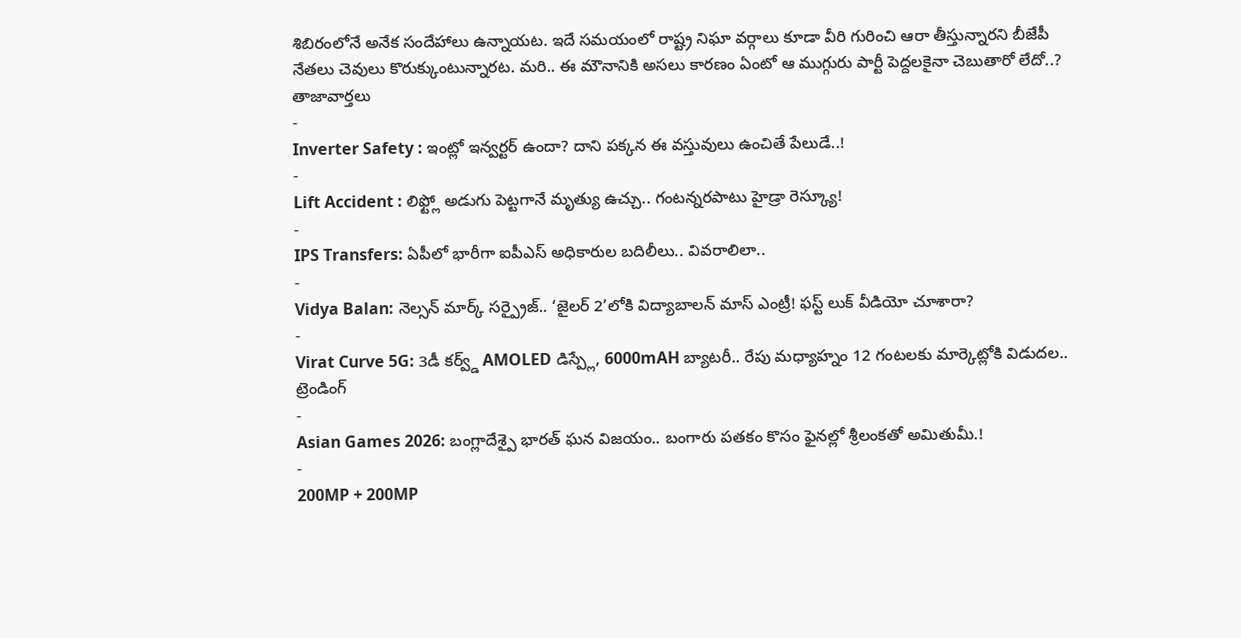శిబిరంలోనే అనేక సందేహాలు ఉన్నాయట. ఇదే సమయంలో రాష్ట్ర నిఘా వర్గాలు కూడా వీరి గురించి ఆరా తీస్తున్నారని బీజేపీ నేతలు చెవులు కొరుక్కుంటున్నారట. మరి.. ఈ మౌనానికి అసలు కారణం ఏంటో ఆ ముగ్గురు పార్టీ పెద్దలకైనా చెబుతారో లేదో..?
తాజావార్తలు
-
Inverter Safety : ఇంట్లో ఇన్వర్టర్ ఉందా? దాని పక్కన ఈ వస్తువులు ఉంచితే పేలుడే..!
-
Lift Accident : లిఫ్ట్లో అడుగు పెట్టగానే మృత్యు ఉచ్చు.. గంటన్నరపాటు హైడ్రా రెస్క్యూ!
-
IPS Transfers: ఏపీలో భారీగా ఐపీఎస్ అధికారుల బదిలీలు.. వివరాలిలా..
-
Vidya Balan: నెల్సన్ మార్క్ సర్ప్రైజ్.. ‘జైలర్ 2’లోకి విద్యాబాలన్ మాస్ ఎంట్రీ! ఫస్ట్ లుక్ వీడియో చూశారా?
-
Virat Curve 5G: 3డీ కర్వ్డ్ AMOLED డిస్ప్లే, 6000mAH బ్యాటరీ.. రేపు మధ్యాహ్నం 12 గంటలకు మార్కెట్లోకి విడుదల..
ట్రెండింగ్
-
Asian Games 2026: బంగ్లాదేశ్పై భారత్ ఘన విజయం.. బంగారు పతకం కొసం ఫైనల్లో శ్రీలంకతో అమితుమీ.!
-
200MP + 200MP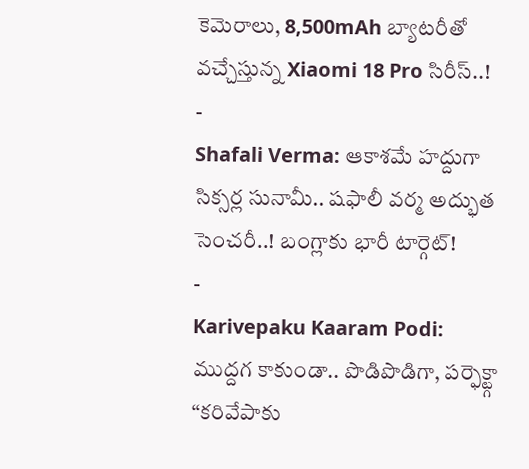కెమెరాలు, 8,500mAh బ్యాటరీతో వచ్చేస్తున్న Xiaomi 18 Pro సిరీస్..!
-
Shafali Verma: ఆకాశమే హద్దుగా సిక్సర్ల సునామీ.. షఫాలీ వర్మ అద్భుత సెంచరీ..! బంగ్లాకు భారీ టార్గెట్!
-
Karivepaku Kaaram Podi: ముద్దగ కాకుండా.. పొడిపొడిగా, పర్ఫెక్ట్గా “కరివేపాకు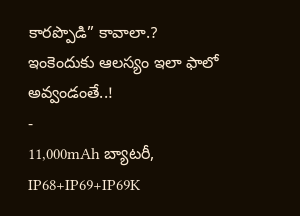కారప్పొడి” కావాలా.? ఇంకెందుకు ఆలస్యం ఇలా ఫాలో అవ్వండంతే..!
-
11,000mAh బ్యాటరీ, IP68+IP69+IP69K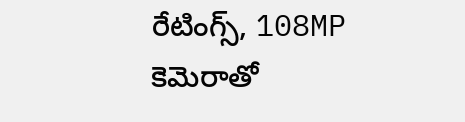రేటింగ్స్, 108MP కెమెరాతో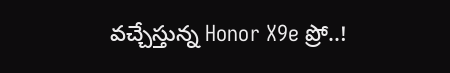వచ్చేస్తున్న Honor X9e ప్రో..!